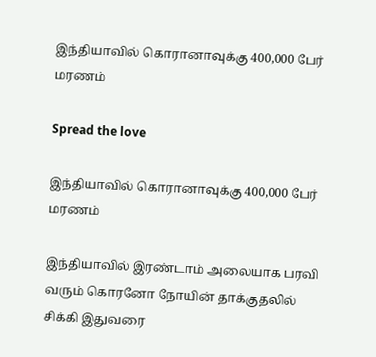இந்தியாவில் கொரானாவுக்கு 400,000 பேர் மரணம்

Spread the love

இந்தியாவில் கொரானாவுக்கு 400,000 பேர் மரணம்

இந்தியாவில் இரண்டாம் அலையாக பரவி வரும் கொரனோ நோயின் தாக்குதலில் சிக்கி இதுவரை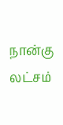நான்கு லட்சம்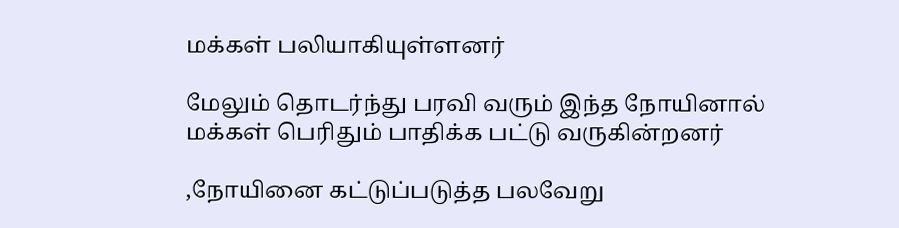மக்கள் பலியாகியுள்ளனர்

மேலும் தொடர்ந்து பரவி வரும் இந்த நோயினால் மக்கள் பெரிதும் பாதிக்க பட்டு வருகின்றனர்

,நோயினை கட்டுப்படுத்த பலவேறு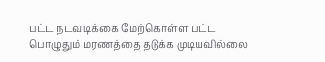பட்ட நடவடிக்கை மேற்கொள்ள பட்ட பொழுதும் மரணத்தை தடுக்க முடியவில்லை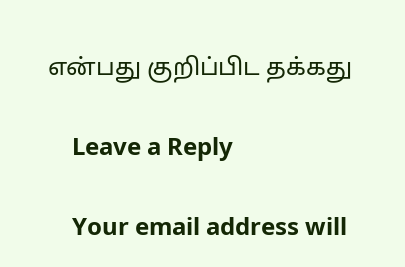என்பது குறிப்பிட தக்கது

    Leave a Reply

    Your email address will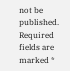not be published. Required fields are marked *